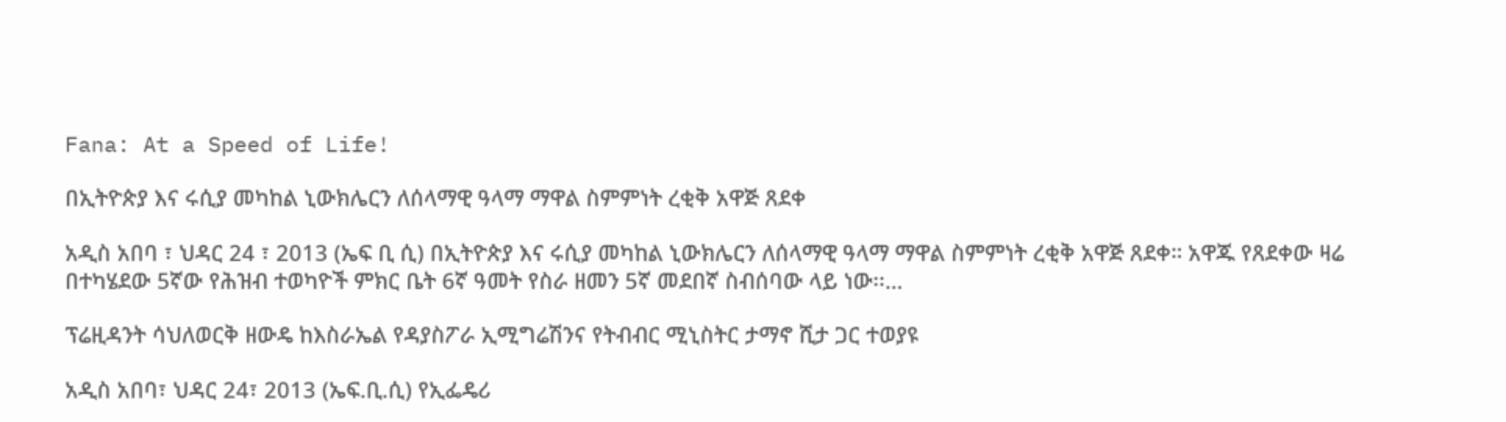Fana: At a Speed of Life!

በኢትዮጵያ እና ሩሲያ መካከል ኒውክሌርን ለሰላማዊ ዓላማ ማዋል ስምምነት ረቂቅ አዋጅ ጸደቀ

አዲስ አበባ ፣ ህዳር 24 ፣ 2013 (ኤፍ ቢ ሲ) በኢትዮጵያ እና ሩሲያ መካከል ኒውክሌርን ለሰላማዊ ዓላማ ማዋል ስምምነት ረቂቅ አዋጅ ጸደቀ። አዋጁ የጸደቀው ዛሬ በተካሄደው 5ኛው የሕዝብ ተወካዮች ምክር ቤት 6ኛ ዓመት የስራ ዘመን 5ኛ መደበኛ ስብሰባው ላይ ነው፡፡…

ፕሬዚዳንት ሳህለወርቅ ዘውዴ ከእስራኤል የዳያስፖራ ኢሚግሬሽንና የትብብር ሚኒስትር ታማኖ ሺታ ጋር ተወያዩ

አዲስ አበባ፣ ህዳር 24፣ 2013 (ኤፍ.ቢ.ሲ) የኢፌዴሪ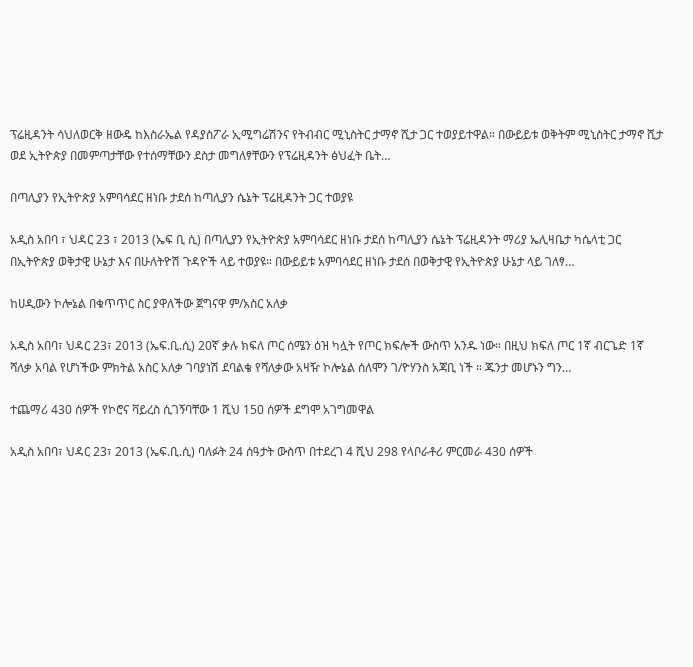ፕሬዚዳንት ሳህለወርቅ ዘውዴ ከእስራኤል የዳያስፖራ ኢሚግሬሽንና የትብብር ሚኒስትር ታማኖ ሺታ ጋር ተወያይተዋል። በውይይቱ ወቅትም ሚኒስትር ታማኖ ሺታ ወደ ኢትዮጵያ በመምጣታቸው የተሰማቸውን ደስታ መግለፃቸውን የፕሬዚዳንት ፅህፈት ቤት…

በጣሊያን የኢትዮጵያ አምባሳደር ዘነቡ ታደሰ ከጣሊያን ሴኔት ፕሬዚዳንት ጋር ተወያዩ

አዲስ አበባ ፣ ህዳር 23 ፣ 2013 (ኤፍ ቢ ሲ) በጣሊያን የኢትዮጵያ አምባሳደር ዘነቡ ታደሰ ከጣሊያን ሴኔት ፕሬዚዳንት ማሪያ ኤሊዛቤታ ካሴላቲ ጋር በኢትዮጵያ ወቅታዊ ሁኔታ እና በሁለትዮሽ ጉዳዮች ላይ ተወያዩ። በውይይቱ አምባሳደር ዘነቡ ታደሰ በወቅታዊ የኢትዮጵያ ሁኔታ ላይ ገለፃ…

ከሀዲውን ኮሎኔል በቁጥጥር ስር ያዋለችው ጀግናዋ ም/አስር አለቃ

አዲስ አበባ፣ ህዳር 23፣ 2013 (ኤፍ.ቢ.ሲ) 20ኛ ቃሉ ክፍለ ጦር ሰሜን ዕዝ ካሏት የጦር ክፍሎች ውስጥ አንዱ ነው። በዚህ ክፍለ ጦር 1ኛ ብርጌድ 1ኛ ሻለቃ አባል የሆነችው ምክትል አስር አለቃ ገባያነሽ ደባልቄ የሻለቃው አዛዥ ኮሎኔል ሰለሞን ገ/ዮሃንስ አጃቢ ነች ። ጁንታ መሆኑን ግን…

ተጨማሪ 430 ሰዎች የኮሮና ቫይረስ ሲገኝባቸው 1 ሺህ 150 ሰዎች ደግሞ አገግመዋል

አዲስ አበባ፣ ህዳር 23፣ 2013 (ኤፍ.ቢ.ሲ) ባለፉት 24 ሰዓታት ውስጥ በተደረገ 4 ሺህ 298 የላቦራቶሪ ምርመራ 430 ሰዎች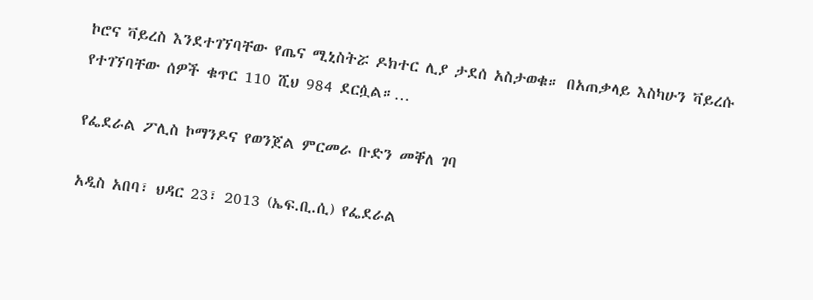ኮሮና ቫይረስ እንደተገኘባቸው የጤና ሚኒስትሯ ዶክተር ሊያ ታደሰ አስታወቁ። በአጠቃላይ እስካሁን ቫይረሱ የተገኘባቸው ሰዎች ቁጥር 110 ሺህ 984 ደርሷል።…

የፌደራል ፖሊስ ኮማንዶና የወንጀል ምርመራ ቡድን መቐለ ገባ

አዲስ አበባ፣ ህዳር 23፣ 2013 (ኤፍ.ቢ.ሲ) የፌደራል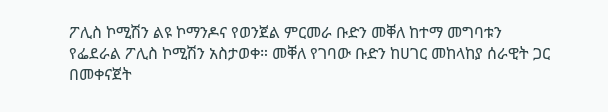ፖሊስ ኮሚሽን ልዩ ኮማንዶና የወንጀል ምርመራ ቡድን መቐለ ከተማ መግባቱን የፌደራል ፖሊስ ኮሚሽን አስታወቀ። መቐለ የገባው ቡድን ከሀገር መከላከያ ሰራዊት ጋር በመቀናጀት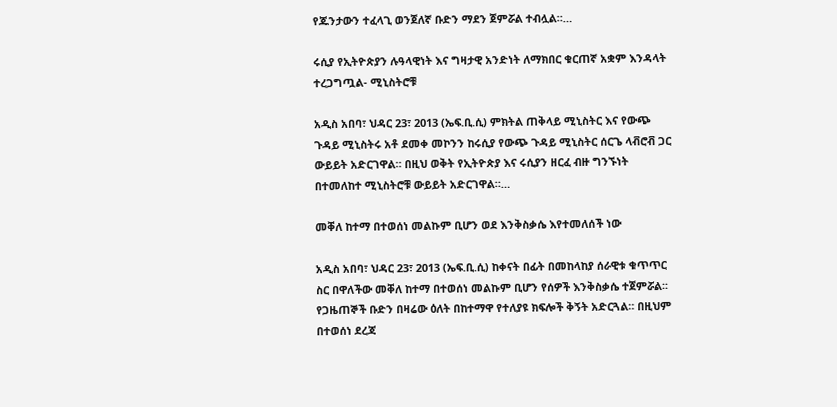የጁንታውን ተፈላጊ ወንጀለኛ ቡድን ማደን ጀምሯል ተብሏል።…

ሩሲያ የኢትዮጵያን ሉዓላዊነት እና ግዛታዊ አንድነት ለማክበር ቁርጠኛ አቋም እንዳላት ተረጋግጧል- ሚኒስትሮቹ

አዲስ አበባ፣ ህዳር 23፣ 2013 (ኤፍ.ቢ.ሲ) ምክትል ጠቅላይ ሚኒስትር እና የውጭ ጉዳይ ሚኒስትሩ አቶ ደመቀ መኮንን ከሩሲያ የውጭ ጉዳይ ሚኒስትር ሰርጌ ላቭሮቭ ጋር ውይይት አድርገዋል። በዚህ ወቅት የኢትዮጵያ እና ሩሲያን ዘርፈ ብዙ ግንኙነት በተመለከተ ሚኒስትሮቹ ውይይት አድርገዋል።…

መቐለ ከተማ በተወሰነ መልኩም ቢሆን ወደ እንቅስቃሴ እየተመለሰች ነው

አዲስ አበባ፣ ህዳር 23፣ 2013 (ኤፍ.ቢ.ሲ) ከቀናት በፊት በመከላከያ ሰራዊቱ ቁጥጥር ስር በዋለችው መቐለ ከተማ በተወሰነ መልኩም ቢሆን የሰዎች እንቅስቃሴ ተጀምሯል፡፡ የጋዜጠኞች ቡድን በዛሬው ዕለት በከተማዋ የተለያዩ ክፍሎች ቅኝት አድርጓል። በዚህም በተወሰነ ደረጃ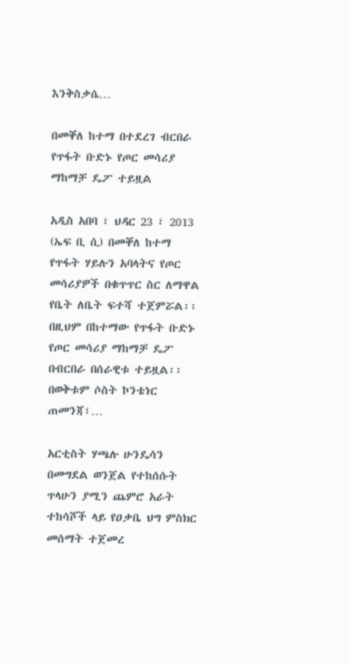እንቅስቃሴ…

በመቐለ ከተማ በተደረገ ብርበራ የጥፋት ቡድኑ የጦር መሳሪያ ማከማቻ ዴፖ ተይዟል

አዲስ አበባ ፣ ህዳር 23 ፣ 2013 (ኤፍ ቢ ሲ) በመቐለ ከተማ የጥፋት ሃይሉን አባላትና የጦር መሳሪያዎች በቁጥጥር ስር ለማዋል የቤት ለቤት ፍተሻ ተጀምሯል፡፡ በዚህም በከተማው የጥፋት ቡድኑ የጦር መሳሪያ ማከማቻ ዴፖ በብርበራ በሰራዊቱ ተይዟል፡፡ በወቅቱም ሶስት ኮንቴነር ጠመንጃ፣…

አርቲስት ሃጫሉ ሁንዴሳን በመግደል ወንጀል የተከሰሱት ጥላሁን ያሚን ጨምሮ አራት ተከሳሾች ላይ የዐቃቤ ህግ ምስክር መሰማት ተጀመረ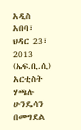አዲስ አበባ፣ ህዳር 23፣ 2013 (ኤፍ.ቢ.ሲ) አርቲስት ሃጫሉ ሁንዴሳን በመግደል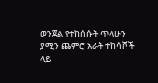ወንጀል የተከሰሱት ጥላሁን ያሚን ጨምሮ አራት ተከሳሾች ላይ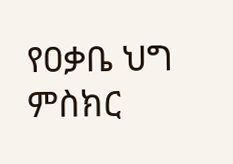የዐቃቤ ህግ ምስክር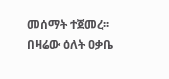መሰማት ተጀመረ፡፡ በዛሬው ዕለት ዐቃቤ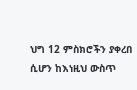ህግ 12 ምስክሮችን ያቀረበ ሲሆን ከእነዚህ ውስጥ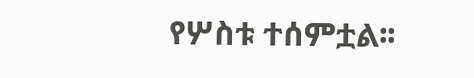የሦስቱ ተሰምቷል፡፡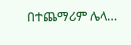በተጨማሪም ሌላ…